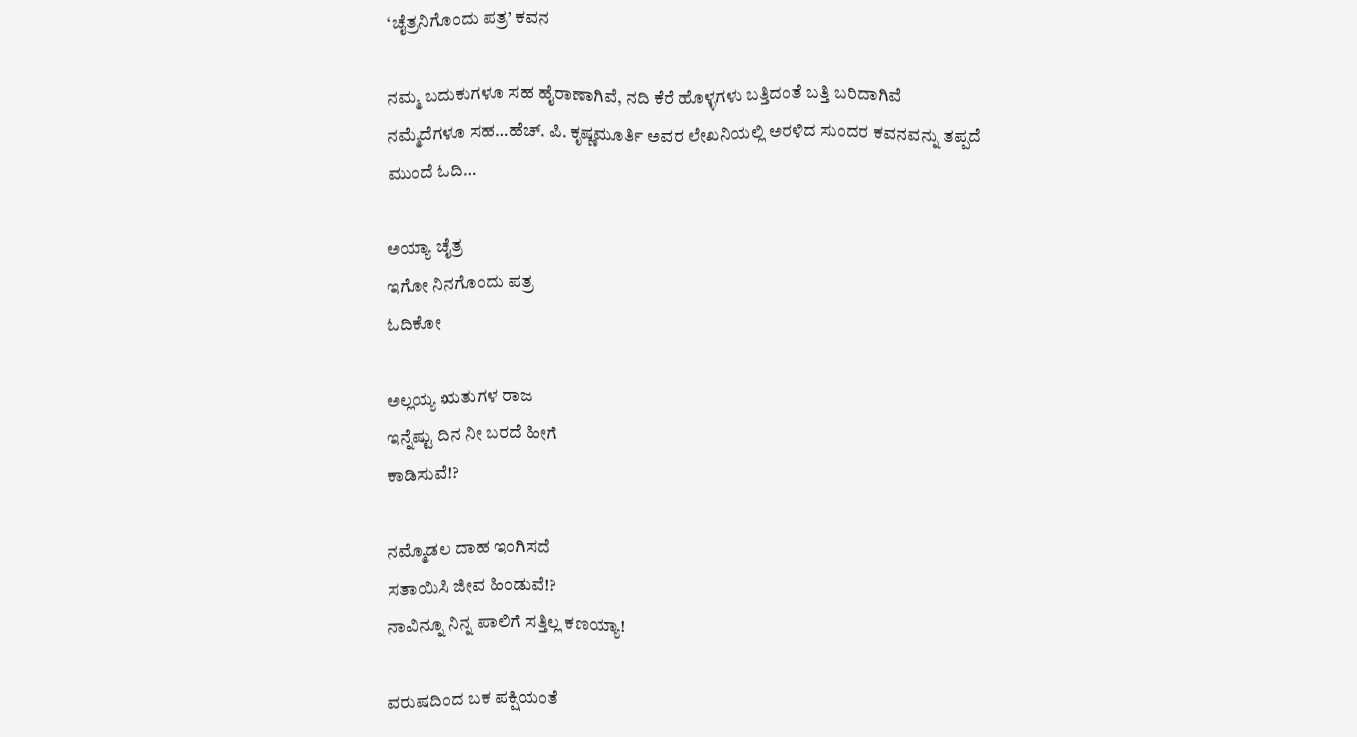‘ಚೈತ್ರನಿಗೊಂದು ಪತ್ರ’ ಕವನ

ನಮ್ಮ ಬದುಕುಗಳೂ ಸಹ ಹೈರಾಣಾಗಿವೆ, ನದಿ ಕೆರೆ ಹೊಳ್ಳಗಳು ಬತ್ತಿದಂತೆ ಬತ್ತಿ ಬರಿದಾಗಿವೆ ನಮ್ಮೆದೆಗಳೂ ಸಹ…ಹೆಚ್. ಪಿ. ಕೃಷ್ಣಮೂರ್ತಿ ಅವರ ಲೇಖನಿಯಲ್ಲಿ ಅರಳಿದ ಸುಂದರ ಕವನವನ್ನು ತಪ್ಪದೆ ಮುಂದೆ ಓದಿ…

ಅಯ್ಯಾ ಚೈತ್ರ
ಇಗೋ ನಿನಗೊಂದು ಪತ್ರ
ಓದಿಕೋ

ಅಲ್ಲಯ್ಯ ಋತುಗಳ ರಾಜ
ಇನ್ನೆಷ್ಟು ದಿನ ನೀ ಬರದೆ ಹೀಗೆ
ಕಾಡಿಸುವೆ!?

ನಮ್ಮೊಡಲ ದಾಹ ಇಂಗಿಸದೆ
ಸತಾಯಿಸಿ ಜೀವ ಹಿಂಡುವೆ!?
ನಾವಿನ್ನೂ ನಿನ್ನ ಪಾಲಿಗೆ ಸತ್ತಿಲ್ಲ ಕಣಯ್ಯಾ!

ವರುಷದಿಂದ ಬಕ ಪಕ್ಷಿಯಂತೆ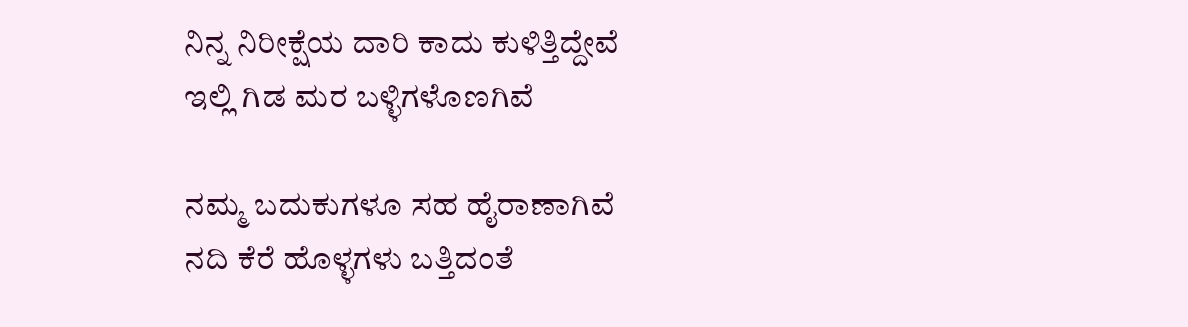ನಿನ್ನ ನಿರೀಕ್ಷೆಯ ದಾರಿ ಕಾದು ಕುಳಿತ್ತಿದ್ದೇವೆ
ಇಲ್ಲಿ ಗಿಡ ಮರ ಬಳ್ಳಿಗಳೊಣಗಿವೆ

ನಮ್ಮ ಬದುಕುಗಳೂ ಸಹ ಹೈರಾಣಾಗಿವೆ
ನದಿ ಕೆರೆ ಹೊಳ್ಳಗಳು ಬತ್ತಿದಂತೆ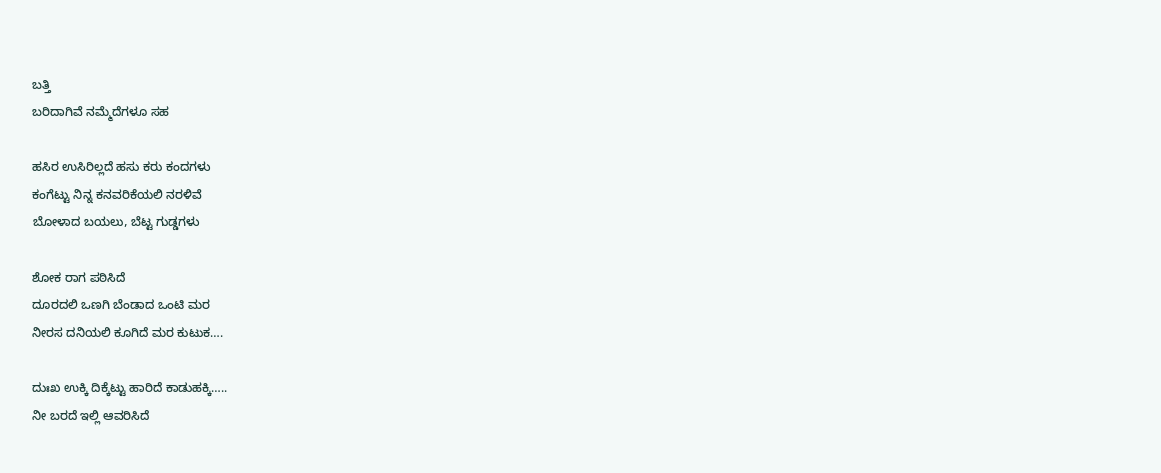ಬತ್ತಿ
ಬರಿದಾಗಿವೆ ನಮ್ಮೆದೆಗಳೂ ಸಹ

ಹಸಿರ ಉಸಿರಿಲ್ಲದೆ ಹಸು ಕರು ಕಂದಗಳು
ಕಂಗೆಟ್ಟು ನಿನ್ನ ಕನವರಿಕೆಯಲಿ ನರಳಿವೆ
ಬೋಳಾದ ಬಯಲು, ಬೆಟ್ಟ ಗುಡ್ಡಗಳು

ಶೋಕ ರಾಗ ಪಠಿಸಿದೆ
ದೂರದಲಿ ಒಣಗಿ ಬೆಂಡಾದ ಒಂಟಿ ಮರ
ನೀರಸ ದನಿಯಲಿ ಕೂಗಿದೆ ಮರ ಕುಟುಕ….

ದುಃಖ ಉಕ್ಕಿ ದಿಕ್ಕೆಟ್ಟು ಹಾರಿದೆ ಕಾಡುಹಕ್ಕಿ…..
ನೀ ಬರದೆ ಇಲ್ಲಿ ಆವರಿಸಿದೆ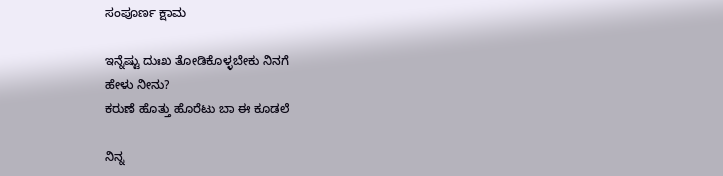ಸಂಪೂರ್ಣ ಕ್ಷಾಮ

ಇನ್ನೆಷ್ಟು ದುಃಖ ತೋಡಿಕೊಳ್ಳಬೇಕು ನಿನಗೆ
ಹೇಳು ನೀನು?
ಕರುಣೆ ಹೊತ್ತು ಹೊರೆಟು ಬಾ ಈ ಕೂಡಲೆ

ನಿನ್ನ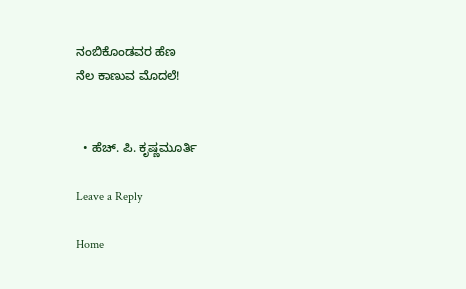ನಂಬಿಕೊಂಡವರ ಹೆಣ
ನೆಲ ಕಾಣುವ ಮೊದಲೆ!


  • ಹೆಚ್. ಪಿ. ಕೃಷ್ಣಮೂರ್ತಿ

Leave a Reply

Home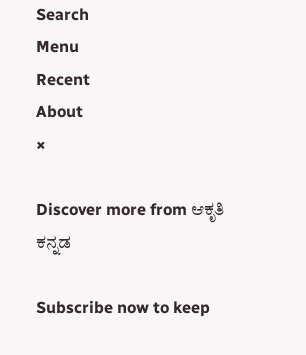Search
Menu
Recent
About
×

Discover more from ಆಕೃತಿ ಕನ್ನಡ

Subscribe now to keep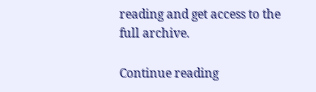reading and get access to the full archive.

Continue reading